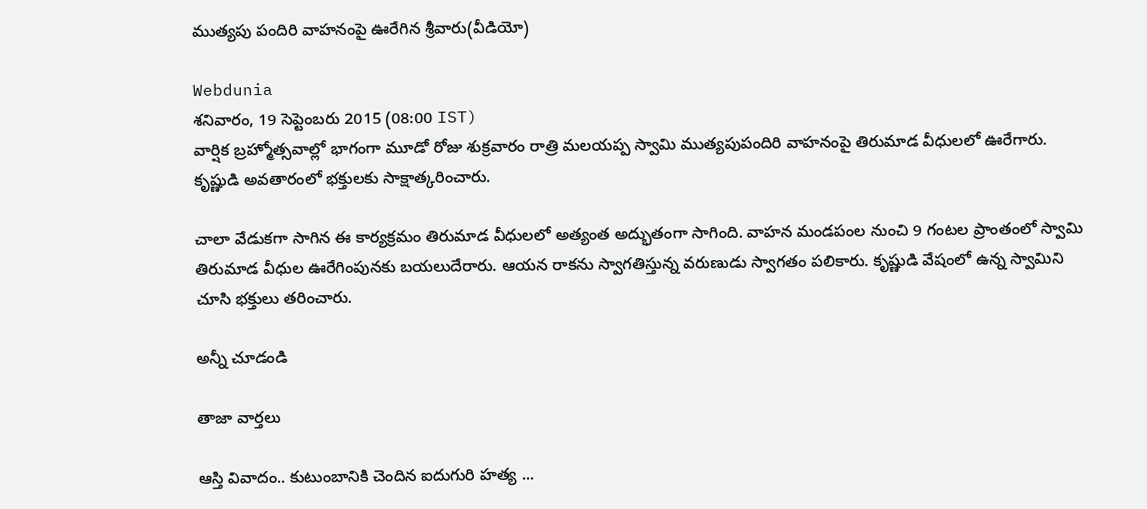ముత్యపు పందిరి వాహనంపై ఊరేగిన శ్రీవారు(వీడియో)

Webdunia
శనివారం, 19 సెప్టెంబరు 2015 (08:00 IST)
వార్షిక బ్రహ్మోత్సవాల్లో భాగంగా మూడో రోజు శుక్రవారం రాత్రి మలయప్ప స్వామి ముత్యపుపందిరి వాహనంపై తిరుమాడ వీధులలో ఊరేగారు. కృష్ణుడి అవతారంలో భక్తులకు సాక్షాత్కరించారు.

చాలా వేడుకగా సాగిన ఈ కార్యక్రమం తిరుమాడ వీధులలో అత్యంత అద్భుతంగా సాగింది. వాహన మండపంల నుంచి 9 గంటల ప్రాంతంలో స్వామి తిరుమాడ వీధుల ఊరేగింపునకు బయలుదేరారు. ఆయన రాకను స్వాగతిస్తున్న వరుణుడు స్వాగతం పలికారు. కృష్ణుడి వేషంలో ఉన్న స్వామిని చూసి భక్తులు తరించారు.

అన్నీ చూడండి

తాజా వార్తలు

ఆస్తి వివాదం.. కుటుంబానికి చెందిన ఐదుగురి హత్య ...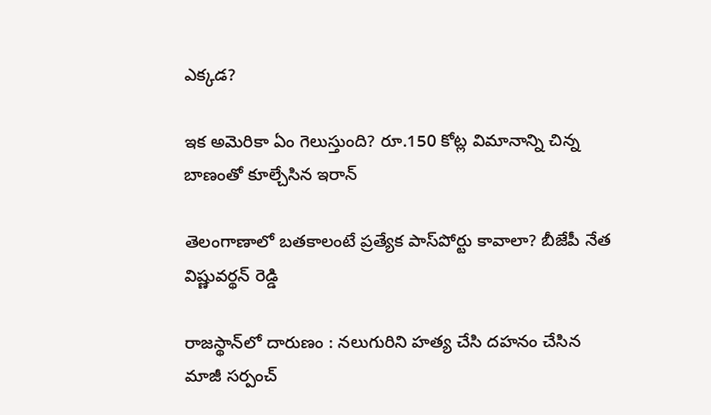ఎక్కడ?

ఇక అమెరికా ఏం గెలుస్తుంది? రూ.150 కోట్ల విమానాన్ని చిన్న బాణంతో కూల్చేసిన ఇరాన్

తెలంగాణాలో బతకాలంటే ప్రత్యేక పాస్‌పోర్టు కావాలా? బీజేపీ నేత విష్ణువర్థన్ రెడ్డి

రాజస్థాన్‌లో దారుణం : నలుగురిని హత్య చేసి దహనం చేసిన మాజీ సర్పంచ్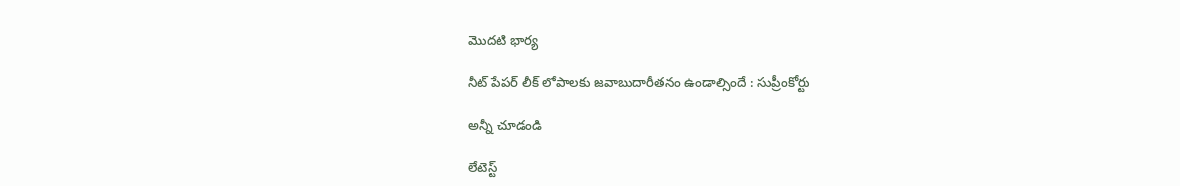మొదటి భార్య

నీట్ పేపర్ లీక్ లోపాలకు జవాబుదారీతనం ఉండాల్సిందే : సుప్రీంకోర్టు

అన్నీ చూడండి

లేటెస్ట్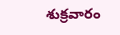శుక్రవారం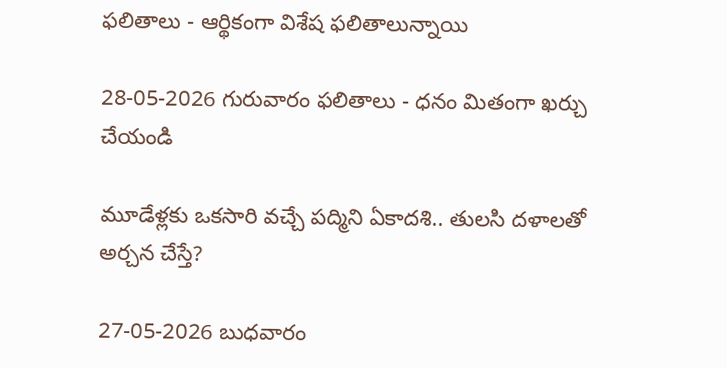ఫలితాలు - ఆర్థికంగా విశేష ఫలితాలున్నాయి

28-05-2026 గురువారం ఫలితాలు - ధనం మితంగా ఖర్చు చేయండి

మూడేళ్లకు ఒకసారి వచ్చే పద్మిని ఏకాదశి.. తులసి దళాలతో అర్చన చేస్తే?

27-05-2026 బుధవారం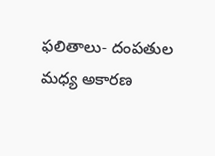ఫలితాలు- దంపతుల మధ్య అకారణ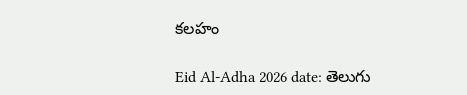కలహం

Eid Al-Adha 2026 date: తెలుగు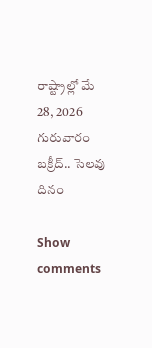రాష్ట్రాల్లో మే 28, 2026 గురువారం బక్రీద్.. సెలవు దినం

Show comments